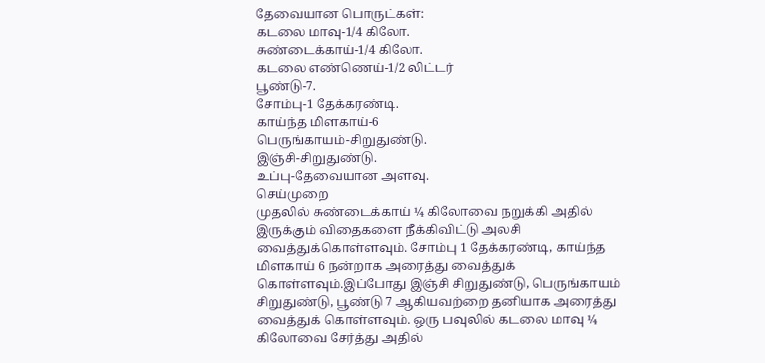தேவையான பொருட்கள்:
கடலை மாவு-1/4 கிலோ.
சுண்டைக்காய்-1/4 கிலோ.
கடலை எண்ணெய்-1/2 லிட்டர்
பூண்டு-7.
சோம்பு-1 தேக்கரண்டி.
காய்ந்த மிளகாய்-6
பெருங்காயம்-சிறுதுண்டு.
இஞ்சி-சிறுதுண்டு.
உப்பு-தேவையான அளவு.
செய்முறை
முதலில் சுண்டைக்காய் ¼ கிலோவை நறுக்கி அதில் இருக்கும் விதைகளை நீக்கிவிட்டு அலசி வைத்துக்கொள்ளவும். சோம்பு 1 தேக்கரண்டி, காய்ந்த மிளகாய் 6 நன்றாக அரைத்து வைத்துக் கொள்ளவும்.இப்போது இஞ்சி சிறுதுண்டு, பெருங்காயம் சிறுதுண்டு, பூண்டு 7 ஆகியவற்றை தனியாக அரைத்து வைத்துக் கொள்ளவும். ஒரு பவுலில் கடலை மாவு ¼ கிலோவை சேர்த்து அதில்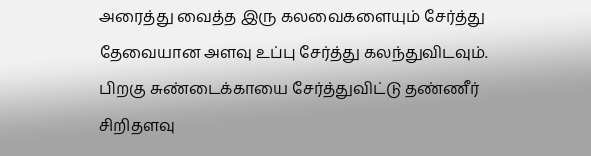அரைத்து வைத்த இரு கலவைகளையும் சேர்த்து தேவையான அளவு உப்பு சேர்த்து கலந்துவிடவும். பிறகு சுண்டைக்காயை சேர்த்துவிட்டு தண்ணீர் சிறிதளவு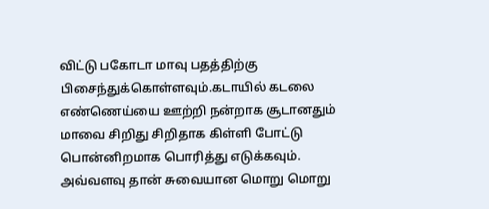விட்டு பகோடா மாவு பதத்திற்கு பிசைந்துக்கொள்ளவும்.கடாயில் கடலை எண்ணெய்யை ஊற்றி நன்றாக சூடானதும் மாவை சிறிது சிறிதாக கிள்ளி போட்டு பொன்னிறமாக பொரித்து எடுக்கவும். அவ்வளவு தான் சுவையான மொறு மொறு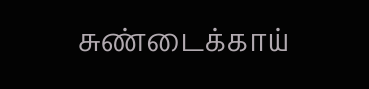சுண்டைக்காய்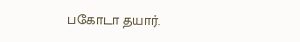பகோடா தயார்.